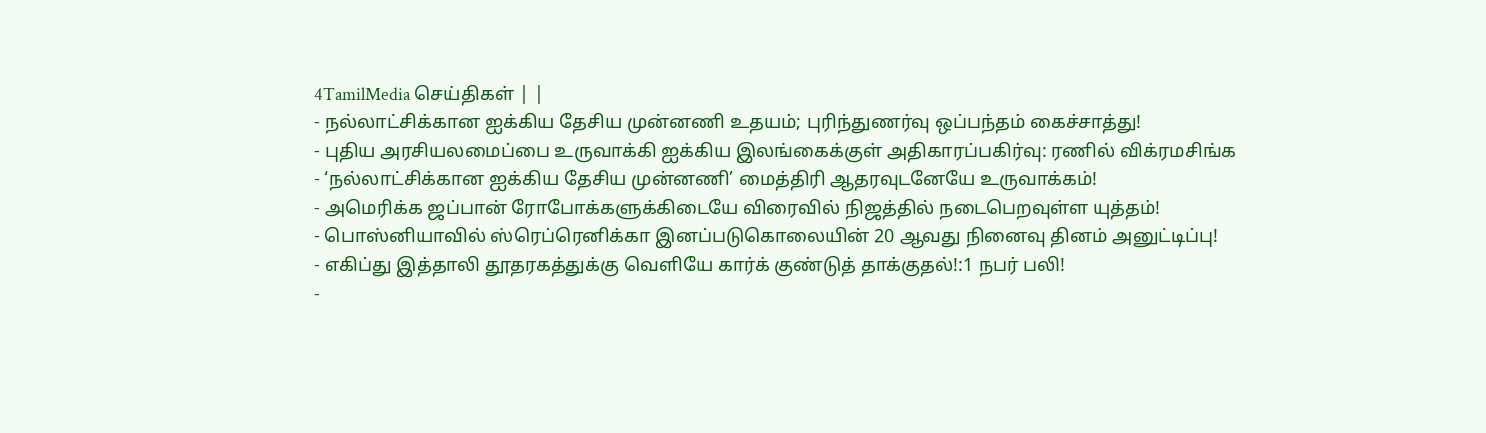4TamilMedia செய்திகள் | |
- நல்லாட்சிக்கான ஐக்கிய தேசிய முன்னணி உதயம்; புரிந்துணர்வு ஒப்பந்தம் கைச்சாத்து!
- புதிய அரசியலமைப்பை உருவாக்கி ஐக்கிய இலங்கைக்குள் அதிகாரப்பகிர்வு: ரணில் விக்ரமசிங்க
- ‘நல்லாட்சிக்கான ஐக்கிய தேசிய முன்னணி’ மைத்திரி ஆதரவுடனேயே உருவாக்கம்!
- அமெரிக்க ஜப்பான் ரோபோக்களுக்கிடையே விரைவில் நிஜத்தில் நடைபெறவுள்ள யுத்தம்!
- பொஸ்னியாவில் ஸ்ரெப்ரெனிக்கா இனப்படுகொலையின் 20 ஆவது நினைவு தினம் அனுட்டிப்பு!
- எகிப்து இத்தாலி தூதரகத்துக்கு வெளியே கார்க் குண்டுத் தாக்குதல்!:1 நபர் பலி!
-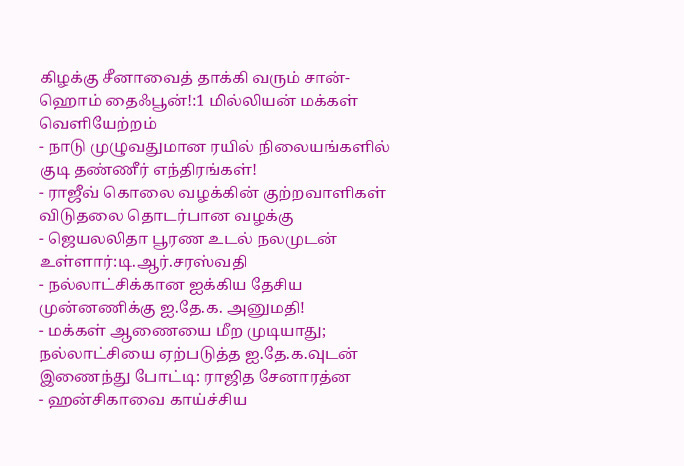கிழக்கு சீனாவைத் தாக்கி வரும் சான்-ஹொம் தைஃபூன்!:1 மில்லியன் மக்கள் வெளியேற்றம்
- நாடு முழுவதுமான ரயில் நிலையங்களில் குடி தண்ணீர் எந்திரங்கள்!
- ராஜீவ் கொலை வழக்கின் குற்றவாளிகள் விடுதலை தொடர்பான வழக்கு
- ஜெயலலிதா பூரண உடல் நலமுடன் உள்ளார்:டி.ஆர்.சரஸ்வதி
- நல்லாட்சிக்கான ஐக்கிய தேசிய முன்னணிக்கு ஐ.தே.க. அனுமதி!
- மக்கள் ஆணையை மீற முடியாது; நல்லாட்சியை ஏற்படுத்த ஐ.தே.க.வுடன் இணைந்து போட்டி: ராஜித சேனாரத்ன
- ஹன்சிகாவை காய்ச்சிய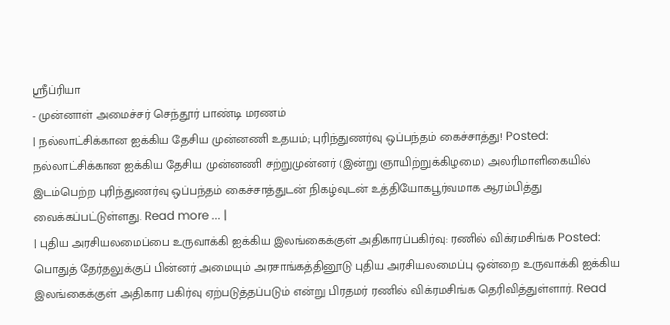ஸ்ரீப்ரியா
- முன்னாள் அமைச்சர் செந்தூர் பாண்டி மரணம்
| நல்லாட்சிக்கான ஐக்கிய தேசிய முன்னணி உதயம்; புரிந்துணர்வு ஒப்பந்தம் கைச்சாத்து! Posted:
நல்லாட்சிக்கான ஐக்கிய தேசிய முன்னணி சற்றுமுன்னர் (இன்று ஞாயிற்றுக்கிழமை) அலரிமாளிகையில் இடம்பெற்ற புரிந்துணர்வு ஒப்பந்தம் கைச்சாத்துடன் நிகழ்வுடன் உத்தியோகபூர்வமாக ஆரம்பித்து வைக்கப்பட்டுள்ளது. Read more ... |
| புதிய அரசியலமைப்பை உருவாக்கி ஐக்கிய இலங்கைக்குள் அதிகாரப்பகிர்வு: ரணில் விக்ரமசிங்க Posted:
பொதுத் தேர்தலுக்குப் பின்னர் அமையும் அரசாங்கத்தினூடு புதிய அரசியலமைப்பு ஒன்றை உருவாக்கி ஐக்கிய இலங்கைக்குள் அதிகார பகிர்வு ஏற்படுத்தப்படும் என்று பிரதமர் ரணில் விக்ரமசிங்க தெரிவித்துள்ளார். Read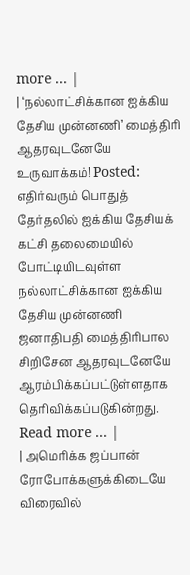more ... |
| ‘நல்லாட்சிக்கான ஐக்கிய தேசிய முன்னணி’ மைத்திரி ஆதரவுடனேயே உருவாக்கம்! Posted:
எதிர்வரும் பொதுத் தேர்தலில் ஐக்கிய தேசியக் கட்சி தலைமையில் போட்டியிடவுள்ள நல்லாட்சிக்கான ஐக்கிய தேசிய முன்னணி ஜனாதிபதி மைத்திரிபால சிறிசேன ஆதரவுடனேயே ஆரம்பிக்கப்பட்டுள்ளதாக தெரிவிக்கப்படுகின்றது. Read more ... |
| அமெரிக்க ஜப்பான் ரோபோக்களுக்கிடையே விரைவில்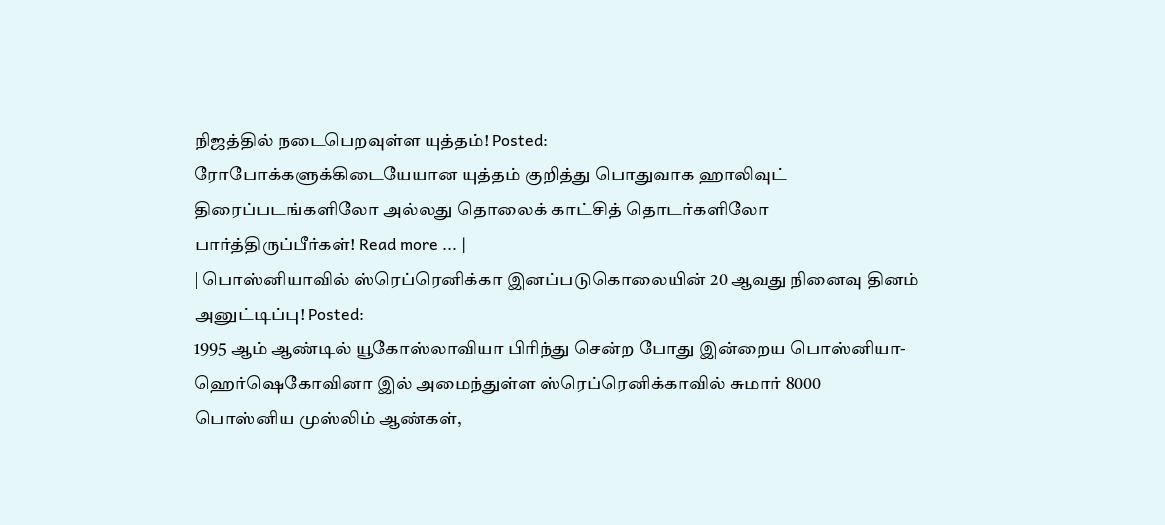நிஜத்தில் நடைபெறவுள்ள யுத்தம்! Posted:
ரோபோக்களுக்கிடையேயான யுத்தம் குறித்து பொதுவாக ஹாலிவுட் திரைப்படங்களிலோ அல்லது தொலைக் காட்சித் தொடர்களிலோ பார்த்திருப்பீர்கள்! Read more ... |
| பொஸ்னியாவில் ஸ்ரெப்ரெனிக்கா இனப்படுகொலையின் 20 ஆவது நினைவு தினம் அனுட்டிப்பு! Posted:
1995 ஆம் ஆண்டில் யூகோஸ்லாவியா பிரிந்து சென்ற போது இன்றைய பொஸ்னியா-ஹெர்ஷெகோவினா இல் அமைந்துள்ள ஸ்ரெப்ரெனிக்காவில் சுமார் 8000 பொஸ்னிய முஸ்லிம் ஆண்கள்,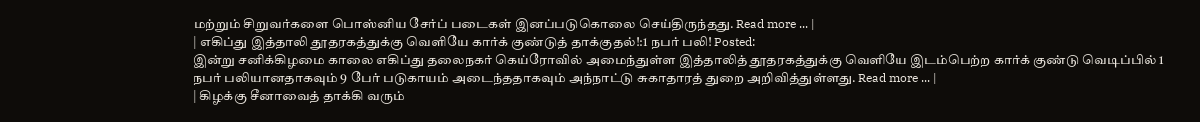மற்றும் சிறுவர்களை பொஸ்னிய சேர்ப் படைகள் இனப்படுகொலை செய்திருந்தது. Read more ... |
| எகிப்து இத்தாலி தூதரகத்துக்கு வெளியே கார்க் குண்டுத் தாக்குதல்!:1 நபர் பலி! Posted:
இன்று சனிக்கிழமை காலை எகிப்து தலைநகர் கெய்ரோவில் அமைந்துள்ள இத்தாலித் தூதரகத்துக்கு வெளியே இடம்பெற்ற கார்க் குண்டு வெடிப்பில் 1 நபர் பலியானதாகவும் 9 பேர் படுகாயம் அடைந்ததாகவும் அந்நாட்டு சுகாதாரத் துறை அறிவித்துள்ளது. Read more ... |
| கிழக்கு சீனாவைத் தாக்கி வரும்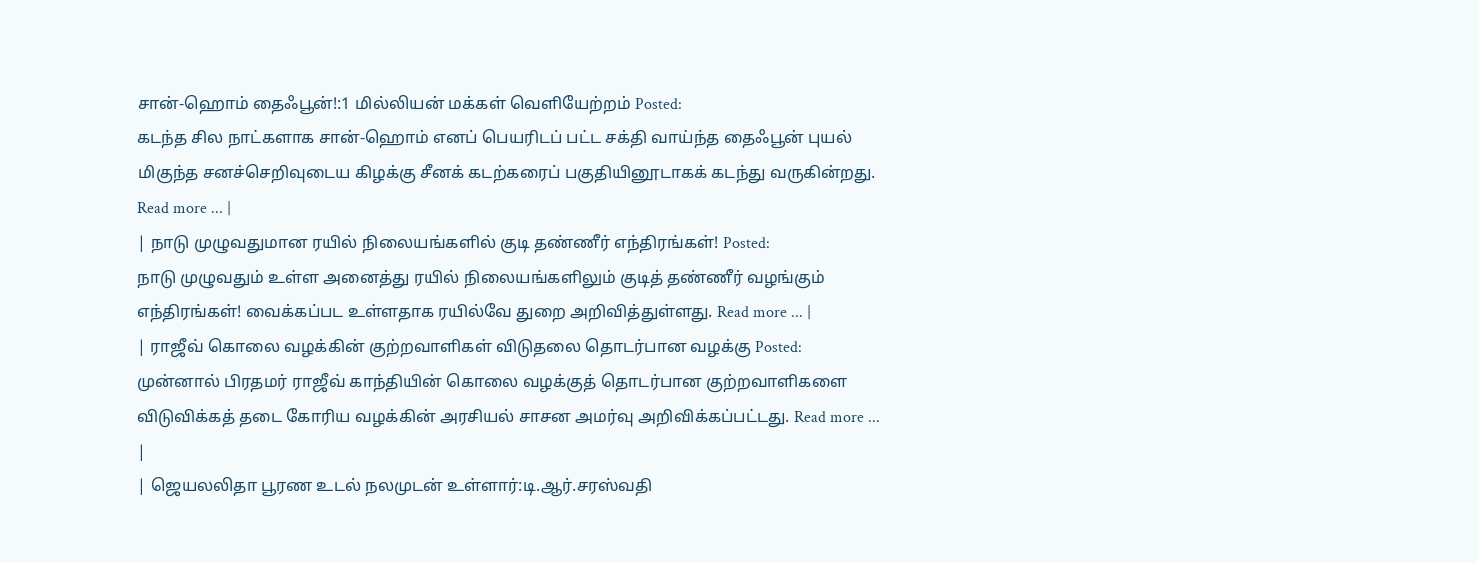சான்-ஹொம் தைஃபூன்!:1 மில்லியன் மக்கள் வெளியேற்றம் Posted:
கடந்த சில நாட்களாக சான்-ஹொம் எனப் பெயரிடப் பட்ட சக்தி வாய்ந்த தைஃபூன் புயல் மிகுந்த சனச்செறிவுடைய கிழக்கு சீனக் கடற்கரைப் பகுதியினூடாகக் கடந்து வருகின்றது. Read more ... |
| நாடு முழுவதுமான ரயில் நிலையங்களில் குடி தண்ணீர் எந்திரங்கள்! Posted:
நாடு முழுவதும் உள்ள அனைத்து ரயில் நிலையங்களிலும் குடித் தண்ணீர் வழங்கும் எந்திரங்கள்! வைக்கப்பட உள்ளதாக ரயில்வே துறை அறிவித்துள்ளது. Read more ... |
| ராஜீவ் கொலை வழக்கின் குற்றவாளிகள் விடுதலை தொடர்பான வழக்கு Posted:
முன்னால் பிரதமர் ராஜீவ் காந்தியின் கொலை வழக்குத் தொடர்பான குற்றவாளிகளை விடுவிக்கத் தடை கோரிய வழக்கின் அரசியல் சாசன அமர்வு அறிவிக்கப்பட்டது. Read more ... |
| ஜெயலலிதா பூரண உடல் நலமுடன் உள்ளார்:டி.ஆர்.சரஸ்வதி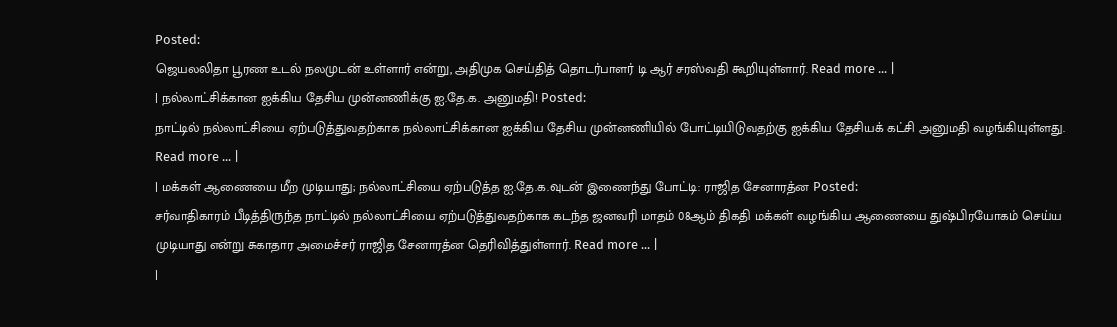Posted:
ஜெயலலிதா பூரண உடல் நலமுடன் உள்ளார் என்று, அதிமுக செய்தித் தொடர்பாளர் டி ஆர் சரஸ்வதி கூறியுள்ளார். Read more ... |
| நல்லாட்சிக்கான ஐக்கிய தேசிய முன்னணிக்கு ஐ.தே.க. அனுமதி! Posted:
நாட்டில் நல்லாட்சியை ஏற்படுத்துவதற்காக நல்லாட்சிக்கான ஐக்கிய தேசிய முன்னணியில் போட்டியிடுவதற்கு ஐக்கிய தேசியக் கட்சி அனுமதி வழங்கியுள்ளது. Read more ... |
| மக்கள் ஆணையை மீற முடியாது; நல்லாட்சியை ஏற்படுத்த ஐ.தே.க.வுடன் இணைந்து போட்டி: ராஜித சேனாரத்ன Posted:
சர்வாதிகாரம் பீடித்திருந்த நாட்டில் நல்லாட்சியை ஏற்படுத்துவதற்காக கடந்த ஜனவரி மாதம் 08ஆம் திகதி மக்கள் வழங்கிய ஆணையை துஷ்பிரயோகம் செய்ய முடியாது என்று சுகாதார அமைச்சர் ராஜித சேனாரத்ன தெரிவித்துள்ளார். Read more ... |
|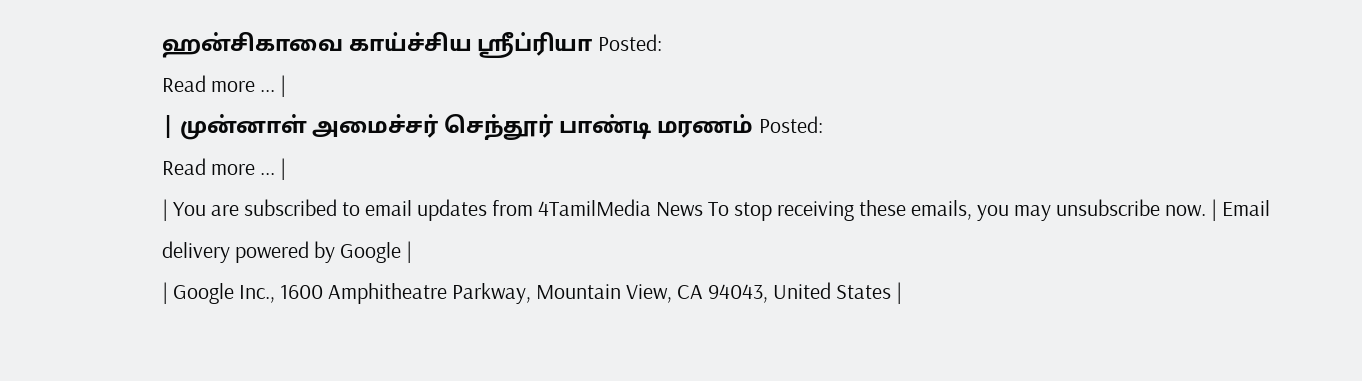ஹன்சிகாவை காய்ச்சிய ஸ்ரீப்ரியா Posted:
Read more ... |
| முன்னாள் அமைச்சர் செந்தூர் பாண்டி மரணம் Posted:
Read more ... |
| You are subscribed to email updates from 4TamilMedia News To stop receiving these emails, you may unsubscribe now. | Email delivery powered by Google |
| Google Inc., 1600 Amphitheatre Parkway, Mountain View, CA 94043, United States |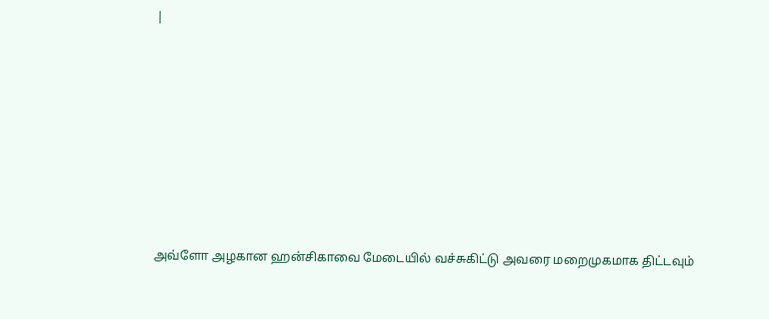|












அவ்ளோ அழகான ஹன்சிகாவை மேடையில் வச்சுகிட்டு அவரை மறைமுகமாக திட்டவும்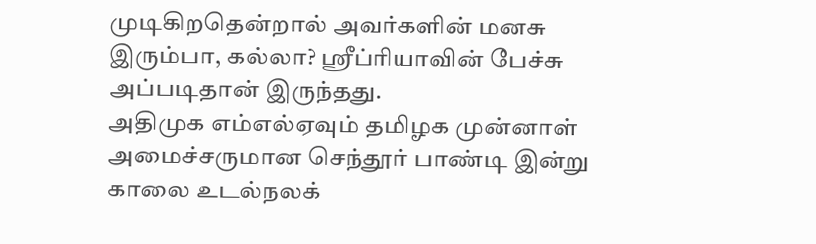முடிகிறதென்றால் அவர்களின் மனசு இரும்பா, கல்லா? ஸ்ரீப்ரியாவின் பேச்சு அப்படிதான் இருந்தது.
அதிமுக எம்எல்ஏவும் தமிழக முன்னாள் அமைச்சருமான செந்தூர் பாண்டி இன்று காலை உடல்நலக்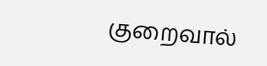குறைவால்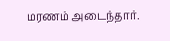மரணம் அடைந்தார்.